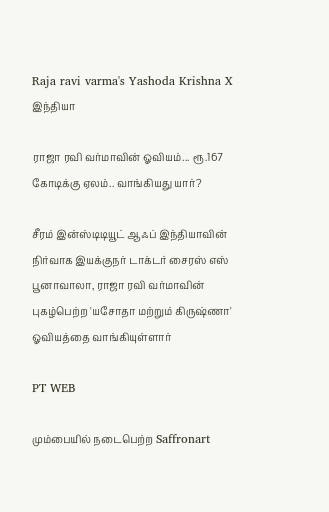Raja ravi varma's Yashoda Krishna X
இந்தியா

ராஜா ரவி வர்மாவின் ஓவியம்... ரூ.167 கோடிக்கு ஏலம்.. வாங்கியது யார்?

சீரம் இன்ஸ்டிடியூட் ஆஃப் இந்தியாவின் நிர்வாக இயக்குநர் டாக்டர் சைரஸ் எஸ் பூனாவாலா, ராஜா ரவி வர்மாவின் புகழ்பெற்ற 'யசோதா மற்றும் கிருஷ்ணா' ஓவியத்தை வாங்கியுள்ளார்

PT WEB

மும்பையில் நடைபெற்ற Saffronart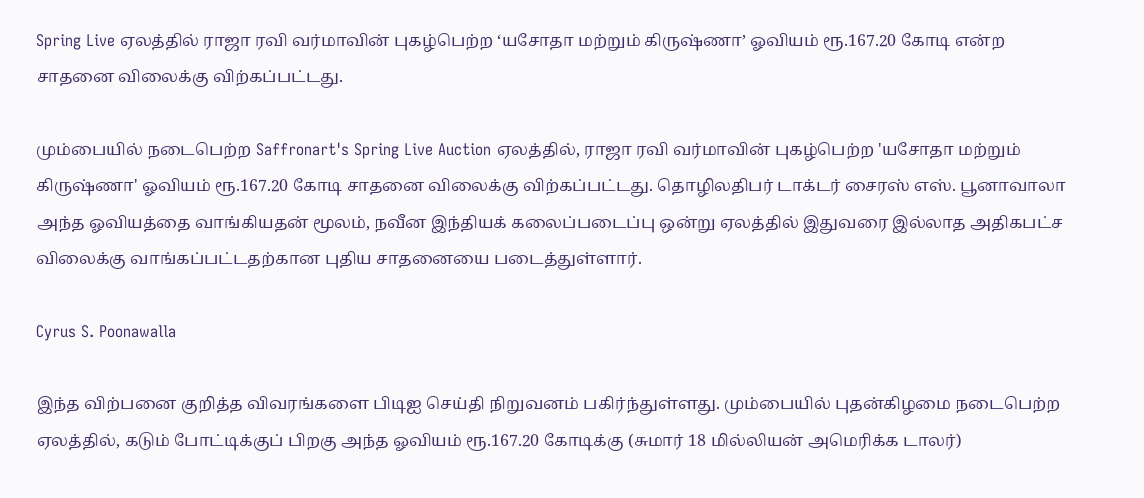Spring Live ஏலத்தில் ராஜா ரவி வர்மாவின் புகழ்பெற்ற ‘யசோதா மற்றும் கிருஷ்ணா’ ஓவியம் ரூ.167.20 கோடி என்ற சாதனை விலைக்கு விற்கப்பட்டது.

மும்பையில் நடைபெற்ற Saffronart's Spring Live Auction ஏலத்தில், ராஜா ரவி வர்மாவின் புகழ்பெற்ற 'யசோதா மற்றும் கிருஷ்ணா' ஓவியம் ரூ.167.20 கோடி சாதனை விலைக்கு விற்கப்பட்டது. தொழிலதிபர் டாக்டர் சைரஸ் எஸ். பூனாவாலா அந்த ஓவியத்தை வாங்கியதன் மூலம், நவீன இந்தியக் கலைப்படைப்பு ஒன்று ஏலத்தில் இதுவரை இல்லாத அதிகபட்ச விலைக்கு வாங்கப்பட்டதற்கான புதிய சாதனையை படைத்துள்ளார்.

Cyrus S. Poonawalla

இந்த விற்பனை குறித்த விவரங்களை பிடிஐ செய்தி நிறுவனம் பகிர்ந்துள்ளது. மும்பையில் புதன்கிழமை நடைபெற்ற ஏலத்தில், கடும் போட்டிக்குப் பிறகு அந்த ஓவியம் ரூ.167.20 கோடிக்கு (சுமார் 18 மில்லியன் அமெரிக்க டாலர்)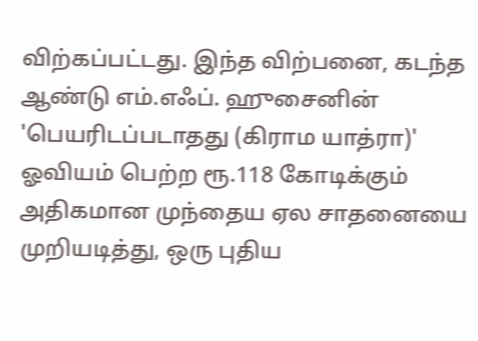விற்கப்பட்டது. இந்த விற்பனை, கடந்த ஆண்டு எம்.எஃப். ஹுசைனின் 'பெயரிடப்படாதது (கிராம யாத்ரா)' ஓவியம் பெற்ற ரூ.118 கோடிக்கும் அதிகமான முந்தைய ஏல சாதனையை முறியடித்து, ஒரு புதிய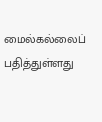மைல்கல்லைப் பதித்துள்ளது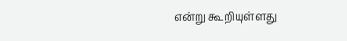என்று கூறியுள்ளது